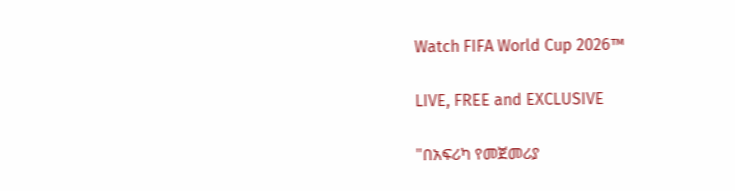Watch FIFA World Cup 2026™

LIVE, FREE and EXCLUSIVE

"በአፍሪካ የመጀመሪያ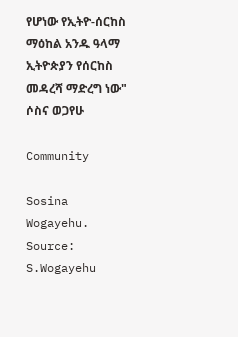የሆነው የኢትዮ-ሰርከስ ማዕከል አንዱ ዓላማ ኢትዮጵያን የሰርከስ መዳረሻ ማድረግ ነው" ሶስና ወጋየሁ

Community

Sosina Wogayehu. Source: S.Wogayehu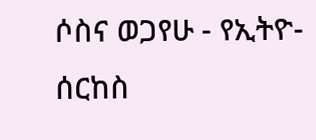ሶስና ወጋየሁ - የኢትዮ-ሰርከስ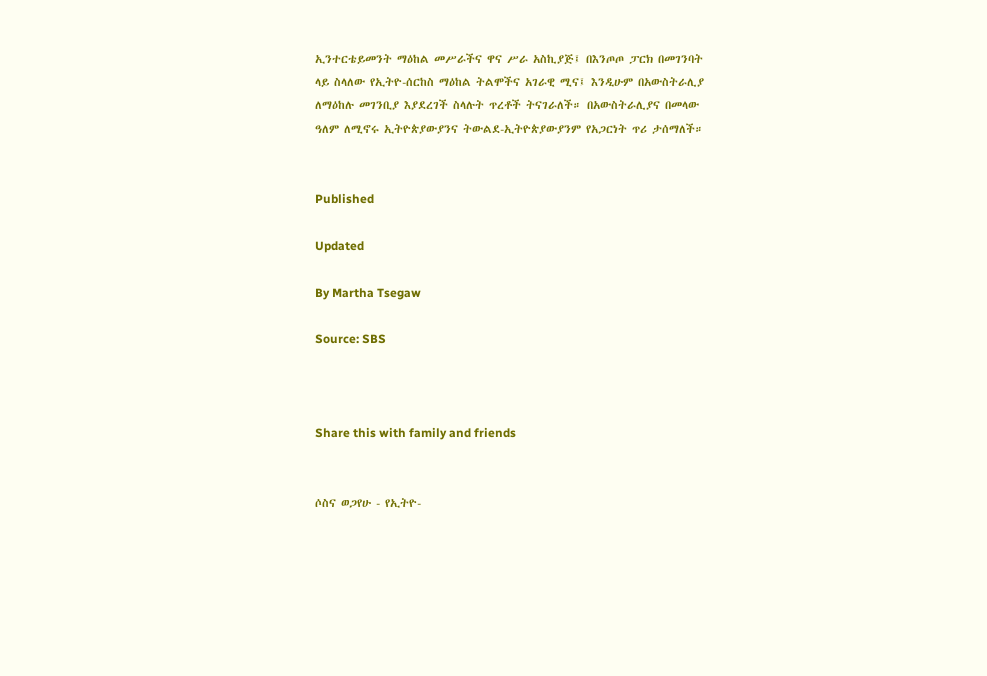ኢንተርቴይመንት ማዕከል መሥራችና ዋና ሥራ አስኪያጅ፤ በእንጦጦ ፓርክ በመገንባት ላይ ስላለው የኢትዮ-ሰርከስ ማዕከል ትልሞችና አገራዊ ሚና፤ እንዲሁም በአውስትራሊያ ለማዕከሉ መገንቢያ እያደረገች ስላሉት ጥረቶች ትናገራለች። በአውስትራሊያና በመላው ዓለም ለሚኖሩ ኢትዮጵያውያንና ትውልደ-ኢትዮጵያውያንም የአጋርነት ጥሪ ታሰማለች።


Published

Updated

By Martha Tsegaw

Source: SBS



Share this with family and friends


ሶስና ወጋየሁ - የኢትዮ-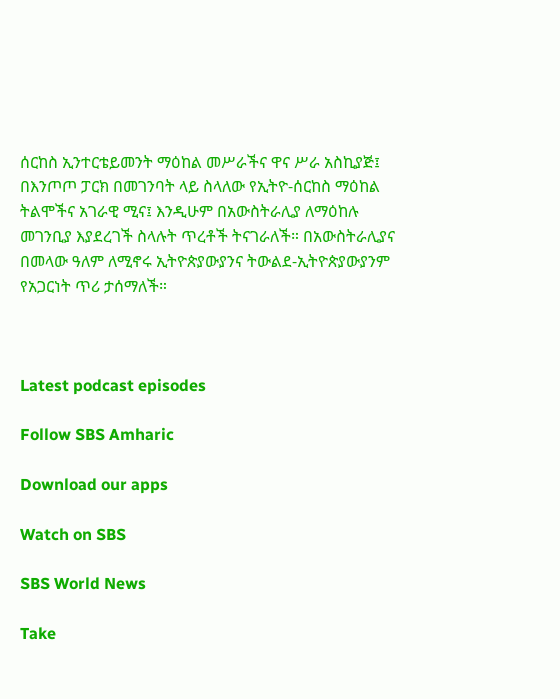ሰርከስ ኢንተርቴይመንት ማዕከል መሥራችና ዋና ሥራ አስኪያጅ፤ በእንጦጦ ፓርክ በመገንባት ላይ ስላለው የኢትዮ-ሰርከስ ማዕከል ትልሞችና አገራዊ ሚና፤ እንዲሁም በአውስትራሊያ ለማዕከሉ መገንቢያ እያደረገች ስላሉት ጥረቶች ትናገራለች። በአውስትራሊያና በመላው ዓለም ለሚኖሩ ኢትዮጵያውያንና ትውልደ-ኢትዮጵያውያንም የአጋርነት ጥሪ ታሰማለች።



Latest podcast episodes

Follow SBS Amharic

Download our apps

Watch on SBS

SBS World News

Take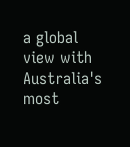a global view with Australia's most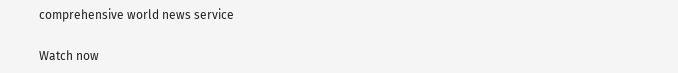comprehensive world news service

Watch now